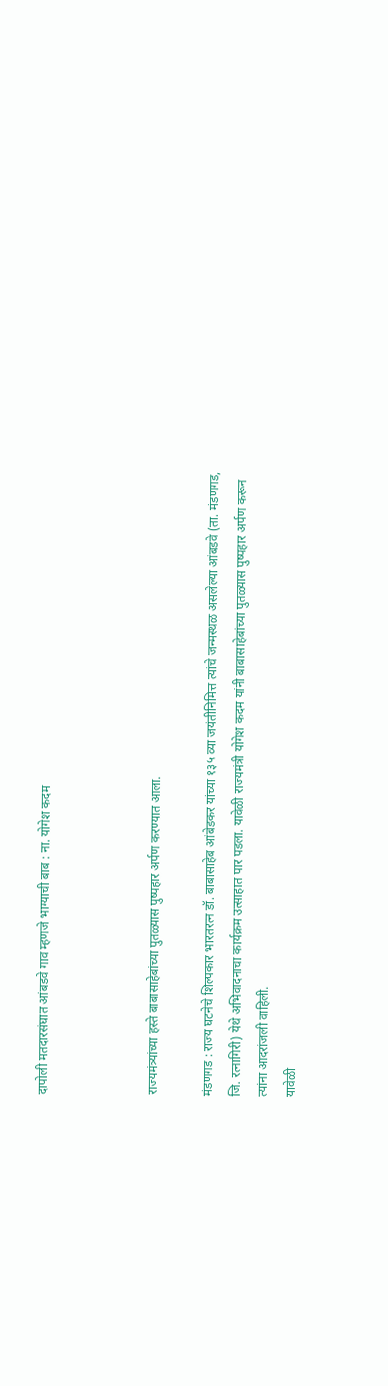दापोली मतदारसंघात आंबडवे गाव म्हणजे भाग्याची बाब : ना. योगेश कदम



राज्यमंत्र्यांच्या हस्ते बाबासाहेबांच्या पुतळ्यास पुष्पहार अर्पण करण्यात आला.

मंडणगड : राज्य घटनेचे शिल्पकार भारतरत्न डॉ. बाबासाहेब आंबेडकर यांच्या १३५ व्या जयंतीनिमित्त त्यांचे जन्मस्थळ असलेल्या आंबडवे (ता. मंडणगड, जि. रत्नागिरी) येथे अभिवादनाचा कार्यक्रम उत्साहात पार पडला. यावेळी राज्यमंत्री योगेश कदम यांनी बाबासाहेबांच्या पुतळ्यास पुष्पहार अर्पण करून त्यांना आदरांजली वाहिली.
यावेळी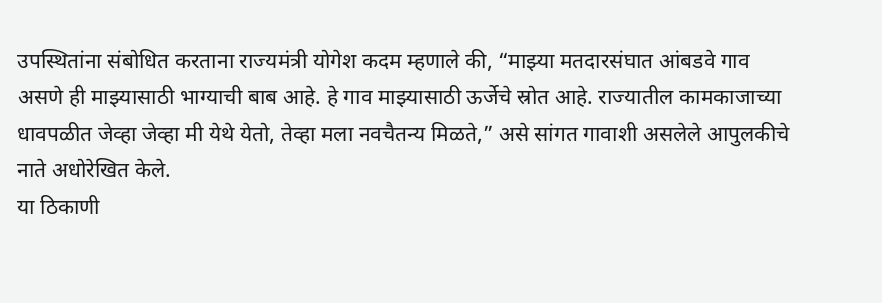उपस्थितांना संबोधित करताना राज्यमंत्री योगेश कदम म्हणाले की, “माझ्या मतदारसंघात आंबडवे गाव असणे ही माझ्यासाठी भाग्याची बाब आहे. हे गाव माझ्यासाठी ऊर्जेचे स्रोत आहे. राज्यातील कामकाजाच्या धावपळीत जेव्हा जेव्हा मी येथे येतो, तेव्हा मला नवचैतन्य मिळते,” असे सांगत गावाशी असलेले आपुलकीचे नाते अधोरेखित केले.
या ठिकाणी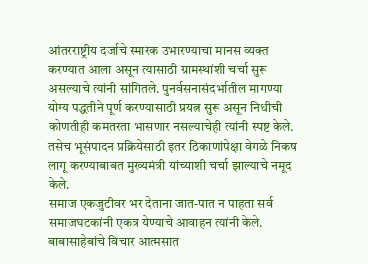आंतरराष्ट्रीय दर्जाचे स्मारक उभारण्याचा मानस व्यक्त करण्यात आला असून त्यासाठी ग्रामस्थांशी चर्चा सुरू असल्याचे त्यांनी सांगितले. पुनर्वसनासंदर्भातील मागण्या योग्य पद्धतीने पूर्ण करण्यासाठी प्रयत्न सुरू असून निधीची कोणतीही कमतरता भासणार नसल्याचेही त्यांनी स्पष्ट केले. तसेच भूसंपादन प्रक्रियेसाठी इतर ठिकाणांपेक्षा वेगळे निकष लागू करण्याबाबत मुख्यमंत्री यांच्याशी चर्चा झाल्याचे नमूद केले.
समाज एकजुटीवर भर देताना जात-पात न पाहता सर्व समाजघटकांनी एकत्र येण्याचे आवाहन त्यांनी केले. बाबासाहेबांचे विचार आत्मसात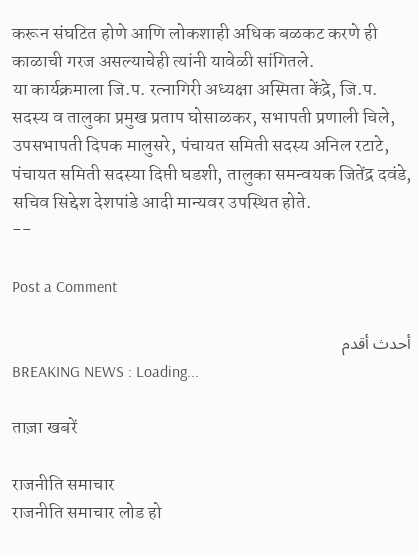करून संघटित होणे आणि लोकशाही अधिक बळकट करणे ही काळाची गरज असल्याचेही त्यांनी यावेळी सांगितले.
या कार्यक्रमाला जि.प. रत्नागिरी अध्यक्षा अस्मिता केंद्रे, जि.प. सदस्य व तालुका प्रमुख प्रताप घोसाळकर, सभापती प्रणाली चिले, उपसभापती दिपक मालुसरे, पंचायत समिती सदस्य अनिल रटाटे, पंचायत समिती सदस्या दिप्ती घडशी, तालुका समन्वयक जितेंद्र दवंडे, सचिव सिद्देश देशपांडे आदी मान्यवर उपस्थित होते.
--

Post a Comment

أحدث أقدم
BREAKING NEWS : Loading...

ताज़ा खबरें

राजनीति समाचार
राजनीति समाचार लोड हो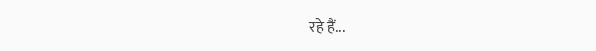रहे हैं...